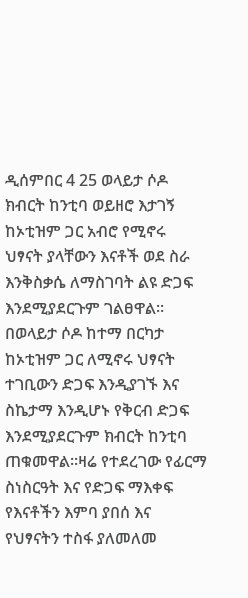ዲሰምበር 4 25 ወላይታ ሶዶ
ክብርት ከንቲባ ወይዘሮ እታገኝ ከኦቲዝም ጋር አብሮ የሚኖሩ ህፃናት ያላቸውን እናቶች ወደ ስራ እንቅስቃሴ ለማስገባት ልዩ ድጋፍ እንደሚያደርጉም ገልፀዋል።
በወላይታ ሶዶ ከተማ በርካታ ከኦቲዝም ጋር ለሚኖሩ ህፃናት ተገቢውን ድጋፍ እንዲያገኙ እና ስኬታማ እንዲሆኑ የቅርብ ድጋፍ እንደሚያደርጉም ክብርት ከንቲባ ጠቁመዋል።ዛሬ የተደረገው የፊርማ ስነስርዓት እና የድጋፍ ማእቀፍ የእናቶችን እምባ ያበሰ እና የህፃናትን ተስፋ ያለመለመ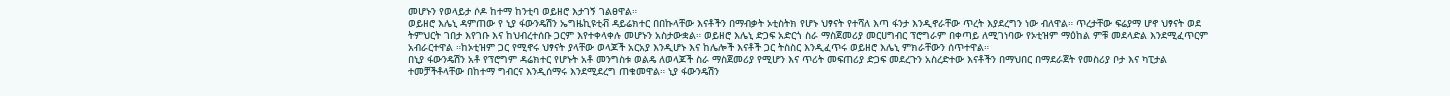መሆኑን የወላይታ ሶዶ ከተማ ከንቲባ ወይዘሮ እታገኝ ገልፀዋል።
ወይዘሮ እሌኒ ዳምጠው የ ኒያ ፋውንዴሽን ኤግዜኪዩቲቭ ዳይሬክተር በበኩላቸው እናቶችን በማብቃት ኦቲስትክ የሆኑ ህፃናት የተሻለ እጣ ፋንታ እንዲኖራቸው ጥረት እያደረግን ነው ብለዋል። ጥረታቸው ፍሬያማ ሆኖ ህፃናት ወደ ትምህርት ገበታ እየገቡ እና ከህብረተሰቡ ጋርም እየተቀላቀሉ መሆኑን አስታውቋል። ወይዘሮ እሌኒ ድጋፍ አድርጎ ስራ ማስጀመሪያ መርሀግብር ፕሮግራም በቀጣይ ለሚገነባው የኦቲዝም ማዕከል ምቹ መደላድል እንደሚፈጥርም አብራርተዋል ።ከኦቲዝም ጋር የሚኖሩ ህፃናት ያላቸው ወላጆች አርአያ እንዲሆኑ እና ከሌሎች እናቶች ጋር ትስስር እንዲፈጥሩ ወይዘሮ እሌኒ ምክራቸውን ሰጥተዋል።
በኒያ ፋውንዴሽን አቶ የፕሮግም ዳሬክተር የሆኑት አቶ መንግስቱ ወልዴ ለወላጆች ስራ ማስጀመሪያ የሚሆን እና ጥሪት መፍጠሪያ ድጋፍ መደረጉን አስረድተው እናቶችን በማህበር በማደራጀት የመስሪያ ቦታ እና ካፒታል ተመቻችቶላቸው በከተማ ግብርና እንዲሰማሩ እንደሚደረግ ጠቁመዋል። ኒያ ፋውንዴሽን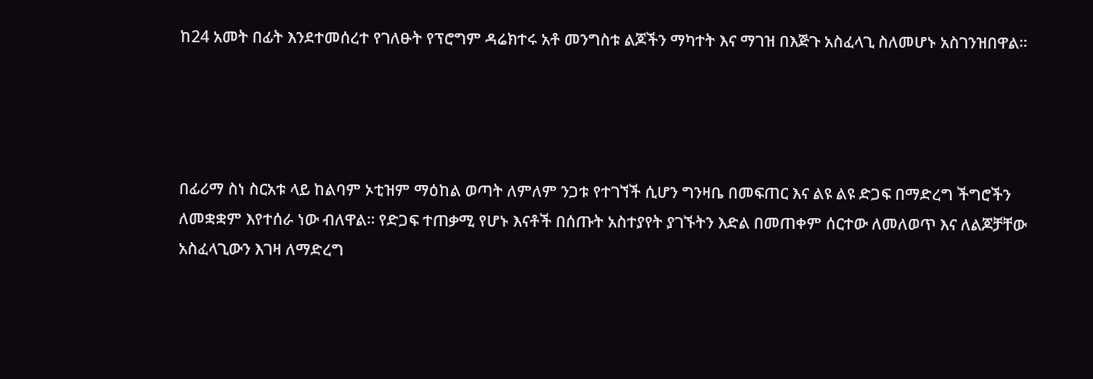ከ24 አመት በፊት እንደተመሰረተ የገለፁት የፕሮግም ዳሬክተሩ አቶ መንግስቱ ልጆችን ማካተት እና ማገዝ በእጅጉ አስፈላጊ ስለመሆኑ አስገንዝበዋል።




በፊሪማ ስነ ስርአቱ ላይ ከልባም ኦቲዝም ማዕከል ወጣት ለምለም ንጋቱ የተገኘች ሲሆን ግንዛቤ በመፍጠር እና ልዩ ልዩ ድጋፍ በማድረግ ችግሮችን ለመቋቋም እየተሰራ ነው ብለዋል። የድጋፍ ተጠቃሚ የሆኑ እናቶች በሰጡት አስተያየት ያገኙትን እድል በመጠቀም ሰርተው ለመለወጥ እና ለልጆቻቸው አስፈላጊውን እገዛ ለማድረግ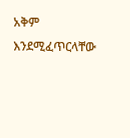አቅም እንደሚፈጥርላቸው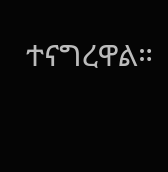ተናግረዋል።